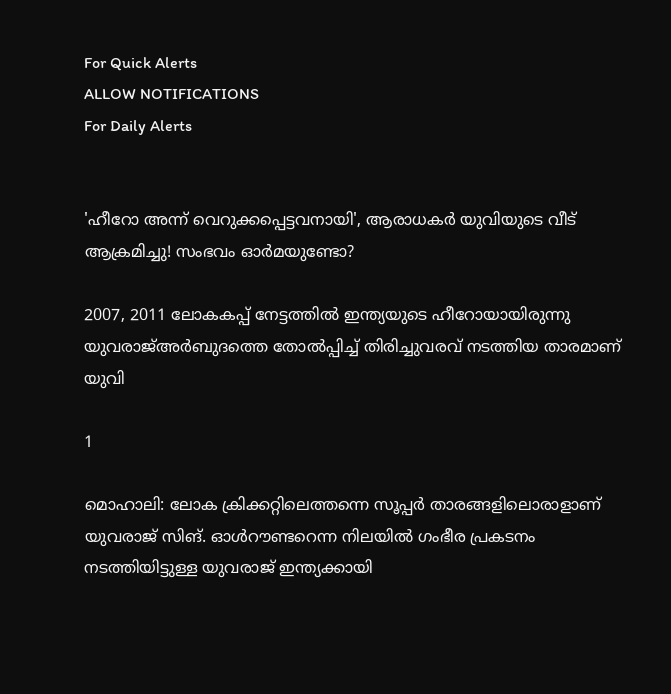For Quick Alerts
ALLOW NOTIFICATIONS
For Daily Alerts


'ഹീറോ അന്ന് വെറുക്കപ്പെട്ടവനായി', ആരാധകര്‍ യുവിയുടെ വീട് ആക്രമിച്ചു! സംഭവം ഓര്‍മയുണ്ടോ?

2007, 2011 ലോകകപ്പ് നേട്ടത്തില്‍ ഇന്ത്യയുടെ ഹീറോയായിരുന്നു യുവരാജ്അര്‍ബുദത്തെ തോല്‍പ്പിച്ച് തിരിച്ചുവരവ് നടത്തിയ താരമാണ് യുവി

1

മൊഹാലി: ലോക ക്രിക്കറ്റിലെത്തന്നെ സൂപ്പര്‍ താരങ്ങളിലൊരാളാണ് യുവരാജ് സിങ്. ഓള്‍റൗണ്ടറെന്ന നിലയില്‍ ഗംഭീര പ്രകടനം നടത്തിയിട്ടുള്ള യുവരാജ് ഇന്ത്യക്കായി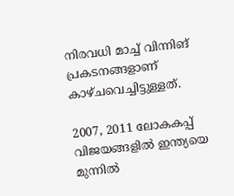നിരവധി മാച്ച് വിന്നിങ് പ്രകടനങ്ങളാണ് കാഴ്ചവെച്ചിട്ടുള്ളത്.

2007, 2011 ലോകകപ്പ് വിജയങ്ങളില്‍ ഇന്ത്യയെ മുന്നില്‍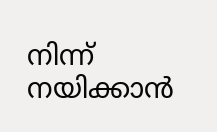നിന്ന് നയിക്കാന്‍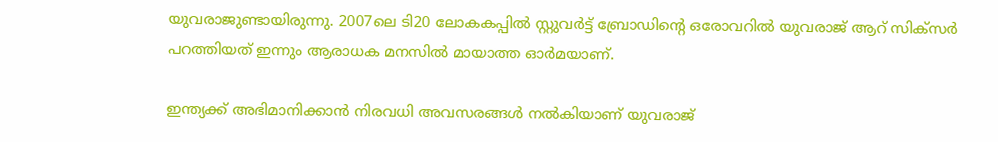യുവരാജുണ്ടായിരുന്നു. 2007ലെ ടി20 ലോകകപ്പില്‍ സ്റ്റുവര്‍ട്ട് ബ്രോഡിന്റെ ഒരോവറില്‍ യുവരാജ് ആറ് സിക്‌സര്‍ പറത്തിയത് ഇന്നും ആരാധക മനസില്‍ മായാത്ത ഓര്‍മയാണ്.

ഇന്ത്യക്ക് അഭിമാനിക്കാന്‍ നിരവധി അവസരങ്ങള്‍ നല്‍കിയാണ് യുവരാജ്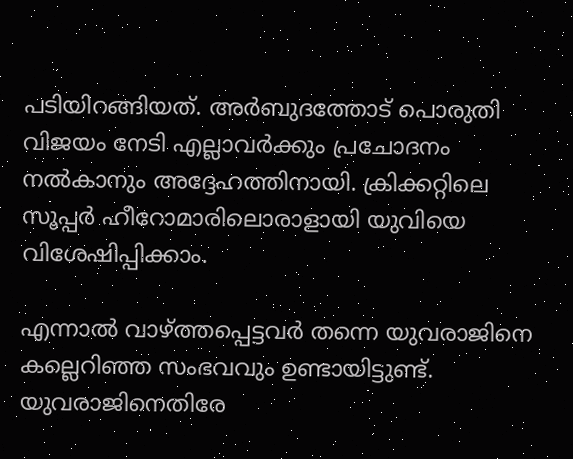പടിയിറങ്ങിയത്. അര്‍ബുദത്തോട് പൊരുതി വിജയം നേടി എല്ലാവര്‍ക്കും പ്രചോദനം നല്‍കാനും അദ്ദേഹത്തിനായി. ക്രിക്കറ്റിലെ സൂപ്പര്‍ ഹീറോമാരിലൊരാളായി യുവിയെ വിശേഷിപ്പിക്കാം.

എന്നാല്‍ വാഴ്ത്തപ്പെട്ടവര്‍ തന്നെ യുവരാജിനെ കല്ലെറിഞ്ഞ സംഭവവും ഉണ്ടായിട്ടുണ്ട്. യുവരാജിനെതിരേ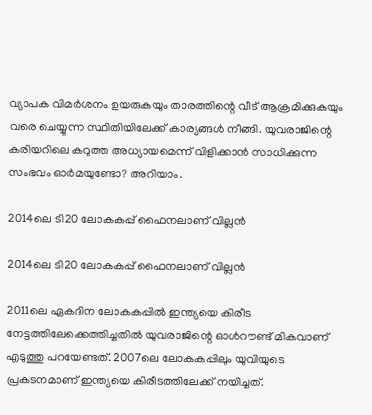വ്യാപക വിമര്‍ശനം ഉയരുകയും താരത്തിന്റെ വീട് ആക്രമിക്കുകയും വരെ ചെയ്യുന്ന സ്ഥിതിയിലേക്ക് കാര്യങ്ങള്‍ നീങ്ങി. യുവരാജിന്റെ കരിയറിലെ കറുത്ത അധ്യായമെന്ന് വിളിക്കാന്‍ സാധിക്കുന്ന സംഭവം ഓര്‍മയുണ്ടോ? അറിയാം.

2014ലെ ടി20 ലോകകപ്പ് ഫൈനലാണ് വില്ലന്‍

2014ലെ ടി20 ലോകകപ്പ് ഫൈനലാണ് വില്ലന്‍

2011ലെ ഏകദിന ലോകകപ്പില്‍ ഇന്ത്യയെ കിരീട നേട്ടത്തിലേക്കെത്തിച്ചതില്‍ യുവരാജിന്റെ ഓള്‍റൗണ്ട് മികവാണ് എടുത്തു പറയേണ്ടത്. 2007ലെ ലോകകപ്പിലും യുവിയുടെ പ്രകടനമാണ് ഇന്ത്യയെ കിരീടത്തിലേക്ക് നയിച്ചത്.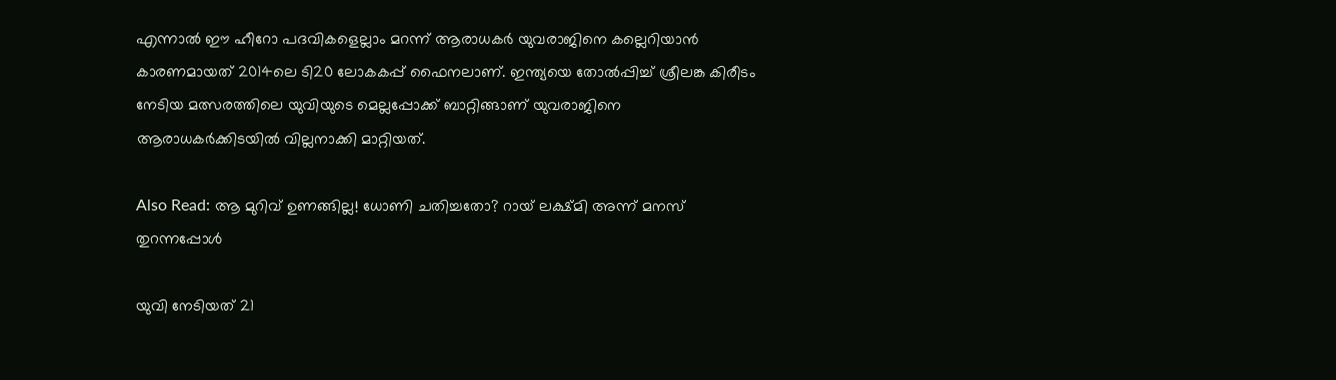എന്നാല്‍ ഈ ഹീറോ പദവികളെല്ലാം മറന്ന് ആരാധകര്‍ യുവരാജിനെ കല്ലെറിയാന്‍ കാരണമായത് 2014ലെ ടി20 ലോകകപ്പ് ഫൈനലാണ്. ഇന്ത്യയെ തോല്‍പ്പിച്ച് ശ്രീലങ്ക കിരീടം നേടിയ മത്സരത്തിലെ യുവിയുടെ മെല്ലപ്പോക്ക് ബാറ്റിങ്ങാണ് യുവരാജിനെ ആരാധകര്‍ക്കിടയില്‍ വില്ലനാക്കി മാറ്റിയത്.

Also Read: ആ മുറിവ് ഉണങ്ങില്ല! ധോണി ചതിച്ചതോ? റായ് ലക്ഷ്മി അന്ന് മനസ് തുറന്നപ്പോള്‍

യുവി നേടിയത് 21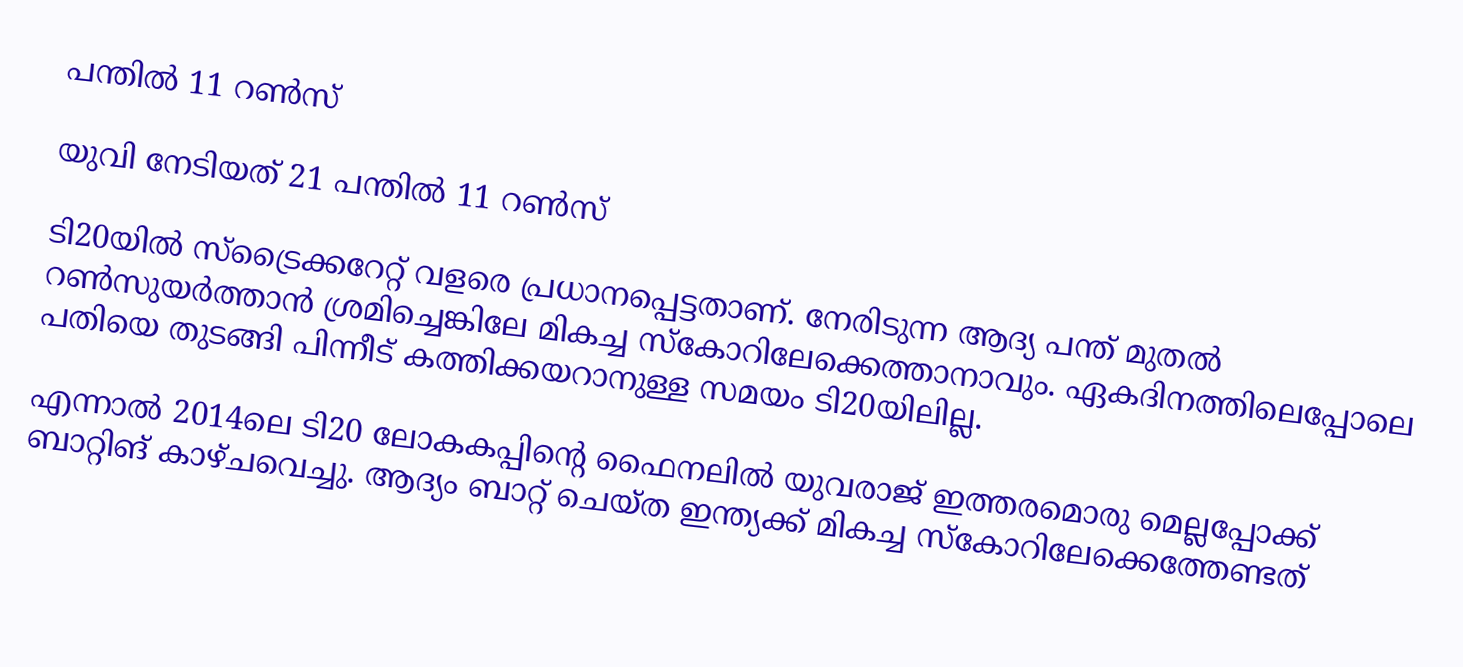പന്തില്‍ 11 റണ്‍സ്

യുവി നേടിയത് 21 പന്തില്‍ 11 റണ്‍സ്

ടി20യില്‍ സ്‌ട്രൈക്കറേറ്റ് വളരെ പ്രധാനപ്പെട്ടതാണ്. നേരിടുന്ന ആദ്യ പന്ത് മുതല്‍ റണ്‍സുയര്‍ത്താന്‍ ശ്രമിച്ചെങ്കിലേ മികച്ച സ്‌കോറിലേക്കെത്താനാവും. ഏകദിനത്തിലെപ്പോലെ പതിയെ തുടങ്ങി പിന്നീട് കത്തിക്കയറാനുള്ള സമയം ടി20യിലില്ല.

എന്നാല്‍ 2014ലെ ടി20 ലോകകപ്പിന്റെ ഫൈനലില്‍ യുവരാജ് ഇത്തരമൊരു മെല്ലപ്പോക്ക് ബാറ്റിങ് കാഴ്ചവെച്ചു. ആദ്യം ബാറ്റ് ചെയ്ത ഇന്ത്യക്ക് മികച്ച സ്‌കോറിലേക്കെത്തേണ്ടത്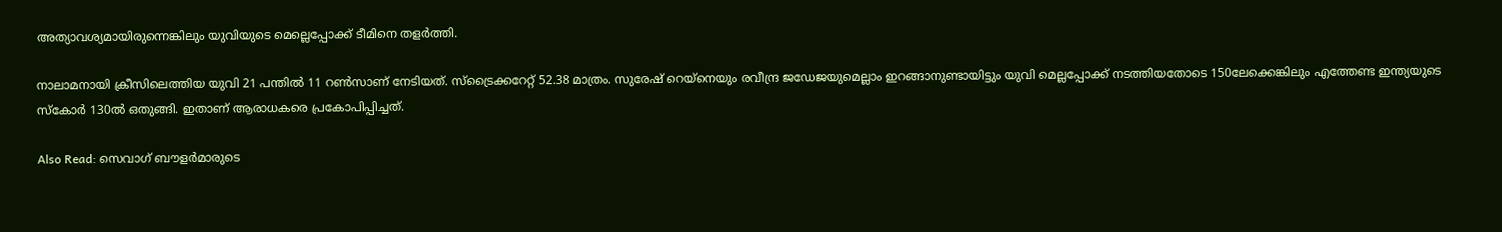അത്യാവശ്യമായിരുന്നെങ്കിലും യുവിയുടെ മെല്ലെപ്പോക്ക് ടീമിനെ തളര്‍ത്തി.

നാലാമനായി ക്രീസിലെത്തിയ യുവി 21 പന്തില്‍ 11 റണ്‍സാണ് നേടിയത്. സ്‌ട്രൈക്കറേറ്റ് 52.38 മാത്രം. സുരേഷ് റെയ്‌നെയും രവീന്ദ്ര ജഡേജയുമെല്ലാം ഇറങ്ങാനുണ്ടായിട്ടും യുവി മെല്ലപ്പോക്ക് നടത്തിയതോടെ 150ലേക്കെങ്കിലും എത്തേണ്ട ഇന്ത്യയുടെ സ്‌കോര്‍ 130ല്‍ ഒതുങ്ങി. ഇതാണ് ആരാധകരെ പ്രകോപിപ്പിച്ചത്.

Also Read: സെവാഗ് ബൗളര്‍മാരുടെ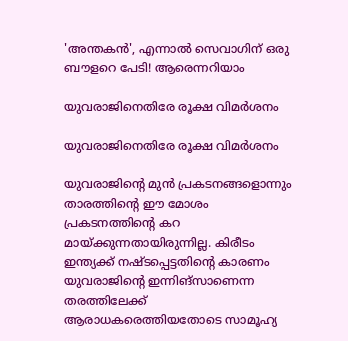'അന്തകന്‍', എന്നാല്‍ സെവാഗിന് ഒരു ബൗളറെ പേടി! ആരെന്നറിയാം

യുവരാജിനെതിരേ രൂക്ഷ വിമര്‍ശനം

യുവരാജിനെതിരേ രൂക്ഷ വിമര്‍ശനം

യുവരാജിന്റെ മുന്‍ പ്രകടനങ്ങളൊന്നും താരത്തിന്റെ ഈ മോശം പ്രകടനത്തിന്റെ കറ മായ്ക്കുന്നതായിരുന്നില്ല. കിരീടം ഇന്ത്യക്ക് നഷ്ടപ്പെട്ടതിന്റെ കാരണം യുവരാജിന്റെ ഇന്നിങ്‌സാണെന്ന തരത്തിലേക്ക് ആരാധകരെത്തിയതോടെ സാമൂഹ്യ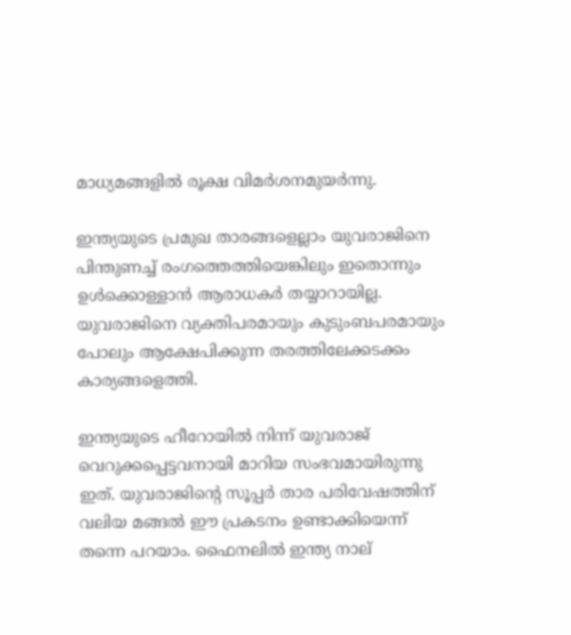മാധ്യമങ്ങളില്‍ രൂക്ഷ വിമര്‍ശനമുയര്‍ന്നു.

ഇന്ത്യയുടെ പ്രമുഖ താരങ്ങളെല്ലാം യുവരാജിനെ പിന്തുണച്ച് രംഗത്തെത്തിയെങ്കിലും ഇതൊന്നും ഉള്‍ക്കൊള്ളാന്‍ ആരാധകര്‍ തയ്യാറായില്ല. യുവരാജിനെ വ്യക്തിപരമായും കുടുംബപരമായും പോലും ആക്ഷേപിക്കുന്ന തരത്തിലേക്കടക്കം കാര്യങ്ങളെത്തി.

ഇന്ത്യയുടെ ഹീറോയില്‍ നിന്ന് യുവരാജ് വെറുക്കപ്പെട്ടവനായി മാറിയ സംഭവമായിരുന്നു ഇത്. യുവരാജിന്റെ സൂപ്പര്‍ താര പരിവേഷത്തിന് വലിയ മങ്ങല്‍ ഈ പ്രകടനം ഉണ്ടാക്കിയെന്ന് തന്നെ പറയാം. ഫൈനലില്‍ ഇന്ത്യ നാല്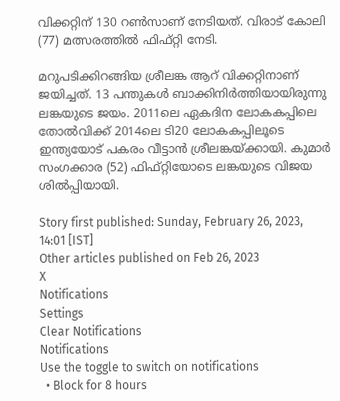വിക്കറ്റിന് 130 റണ്‍സാണ് നേടിയത്. വിരാട് കോലി (77) മത്സരത്തില്‍ ഫിഫ്റ്റി നേടി.

മറുപടിക്കിറങ്ങിയ ശ്രീലങ്ക ആറ് വിക്കറ്റിനാണ് ജയിച്ചത്. 13 പന്തുകള്‍ ബാക്കിനിര്‍ത്തിയായിരുന്നു ലങ്കയുടെ ജയം. 2011ലെ ഏകദിന ലോകകപ്പിലെ തോല്‍വിക്ക് 2014ലെ ടി20 ലോകകപ്പിലൂടെ ഇന്ത്യയോട് പകരം വീട്ടാന്‍ ശ്രീലങ്കയ്ക്കായി. കുമാര്‍ സംഗക്കാര (52) ഫിഫ്റ്റിയോടെ ലങ്കയുടെ വിജയ ശില്‍പ്പിയായി.

Story first published: Sunday, February 26, 2023, 14:01 [IST]
Other articles published on Feb 26, 2023
X
Notifications
Settings
Clear Notifications
Notifications
Use the toggle to switch on notifications
  • Block for 8 hours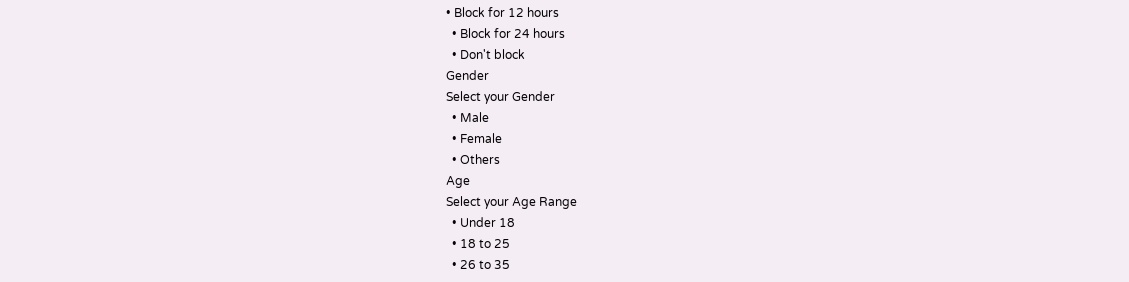• Block for 12 hours
  • Block for 24 hours
  • Don't block
Gender
Select your Gender
  • Male
  • Female
  • Others
Age
Select your Age Range
  • Under 18
  • 18 to 25
  • 26 to 35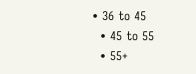• 36 to 45
  • 45 to 55
  • 55+